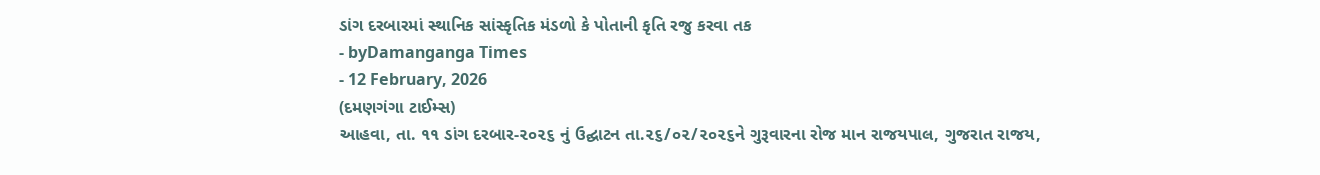ડાંગ દરબારમાં સ્થાનિક સાંસ્કૃતિક મંડળો કે પોતાની કૃતિ રજુ કરવા તક
- byDamanganga Times
- 12 February, 2026
(દમણગંગા ટાઈમ્સ)
આહવા, તા. ૧૧ ડાંગ દરબાર-૨૦૨૬ નું ઉદ્ઘાટન તા.૨૬/૦૨/૨૦૨૬ને ગુરૂવારના રોજ માન રાજયપાલ, ગુજરાત રાજય,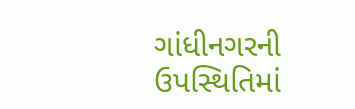ગાંધીનગરની ઉપસ્થિતિમાં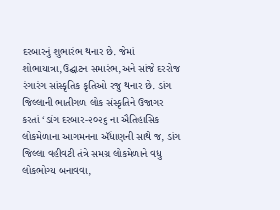દરબારનું શુભારંભ થનાર છે. જેમાં શોભાયાત્રા,ઉદ્ઘાટન સમારંભ,અને સાંજે દરરોજ રંગારંગ સાંસ્કૃતિક કૃતિઓ રજુ થનાર છે. ડાંગ જિલ્લાની ભાતીગળ લોક સંસ્કૃતિને ઉજાગર કરતાં ‘ડાંગ દરબાર-૨૦૨૬ ના ઐતિહાસિક લોકમેળાના આગમનના ઍંધાણની સાથે જ, ડાંગ જિલ્લા વહીવટી તંત્રે સમગ્ર લોકમેળાને વધુ લોકભોગ્ય બનાવવા,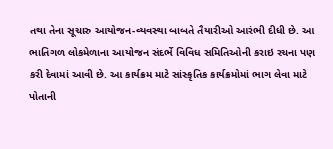તથા તેના સૂચારુ આયોજન-વ્યવસ્થા બાબતે તૈયારીઓ આરંભી દીધી છે. આ ભાતિગળ લોકમેળાના આયોજન સંદર્ભે વિવિધ સમિતિઓની કરાઇ રચના પણ કરી દેવામાં આવી છે. આ કાર્યક્રમ માટે સાંસ્કૃતિક કાર્યક્રમોમાં ભાગ લેવા માટે પોતાની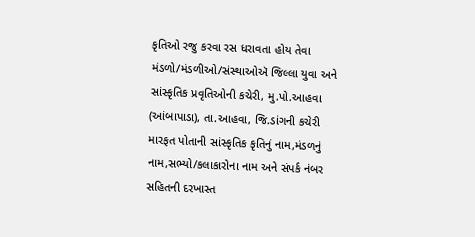કૃતિઓ રજુ કરવા રસ ધરાવતા હોય તેવા મંડળો/મંડળીઓ/સંસ્થાઓઍ જિલ્લા યુવા અને સાંસ્કૃતિક પ્રવૃતિઓની કચેરી, મુ.પો.આહવા (આંબાપાડા), તા.આહવા, જિ.ડાંગની કચેરી મારફત પોતાની સાંસ્કૃતિક કૃતિનું નામ,મંડળનું નામ,સભ્યો/કલાકારોના નામ અને સંપર્ક નંબર સહિતની દરખાસ્ત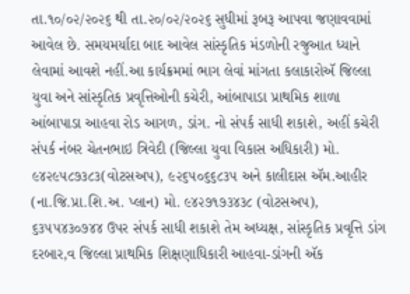તા.૧૦/૦૨/૨૦૨૬ થી તા.૨૦/૦૨/૨૦૨૬ સુધીમાં રૂબરૂ આપવા જણાવવામાં આવેલ છે. સમયમર્યાદા બાદ આવેલ સાંસ્કૃતિક મંડળોની રજુઆત ધ્યાને લેવામાં આવશે નહીં.આ કાર્યક્રમમાં ભાગ લેવાં માંગતા કલાકારોઍ જિલ્લા યુવા અને સાંસ્કૃતિક પ્રવૃત્તિઓની કચેરી, આંબાપાડા પ્રાથમિક શાળા આંબાપાડા આહવા રોડ આગળ, ડાંગ. નો સંપર્ક સાધી શકાશે, અહીં કચેરી સંપર્ક નંબર ચેતનભાઇ ત્રિવેદી (જિલ્લા યુવા વિકાસ અધિકારી) મો. ૯૪૨૯૫૮૭૩૮૩(વોટસઅપ), ૯૨૬૫૦૬૬૮૩૫ અને કાલીદાસ ઍમ.આહીર (ના.જિ.પ્રા.શિ.અ. પ્લાન) મો. ૯૪૨૭૧૭૩૪૩૮ (વોટસઅપ), ૬૩૫૫૪૩૦૭૪૪ ઉપર સંપર્ક સાધી શકાશે તેમ અધ્યક્ષ, સાંસ્કૃતિક પ્રવૃત્તિ ડાંગ દરબાર,વ જિલ્લા પ્રાથમિક શિક્ષણાધિકારી આહવા-ડાંગની ઍક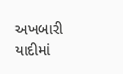અખબારી યાદીમાં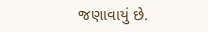જણાવાયું છે.